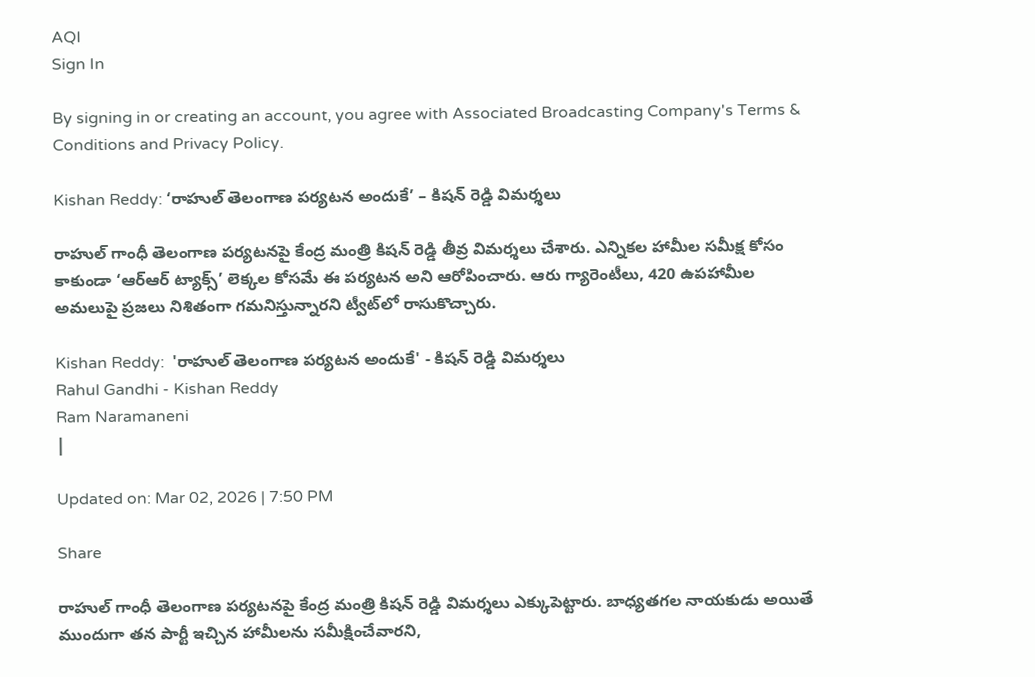AQI
Sign In

By signing in or creating an account, you agree with Associated Broadcasting Company's Terms & Conditions and Privacy Policy.

Kishan Reddy: ‘రాహుల్ తెలంగాణ పర్యటన అందుకే’ – కిషన్ రెడ్డి విమర్శలు

రాహుల్ గాంధీ తెలంగాణ పర్యటనపై కేంద్ర మంత్రి కిషన్ రెడ్డి తీవ్ర విమర్శలు చేశారు. ఎన్నికల హామీల సమీక్ష కోసం కాకుండా ‘ఆర్‌ఆర్ ట్యాక్స్’ లెక్కల కోసమే ఈ పర్యటన అని ఆరోపించారు. ఆరు గ్యారెంటీలు, 420 ఉపహామీల అమలుపై ప్రజలు నిశితంగా గమనిస్తున్నారని ట్వీట్‌లో రాసుకొచ్చారు.

Kishan Reddy:  'రాహుల్ తెలంగాణ పర్యటన అందుకే' - కిషన్ రెడ్డి విమర్శలు
Rahul Gandhi - Kishan Reddy
Ram Naramaneni
|

Updated on: Mar 02, 2026 | 7:50 PM

Share

రాహుల్ గాంధీ తెలంగాణ పర్యటనపై కేంద్ర మంత్రి కిషన్ రెడ్డి విమర్శలు ఎక్కుపెట్టారు. బాధ్యతగల నాయకుడు అయితే ముందుగా తన పార్టీ ఇచ్చిన హామీలను సమీక్షించేవారని,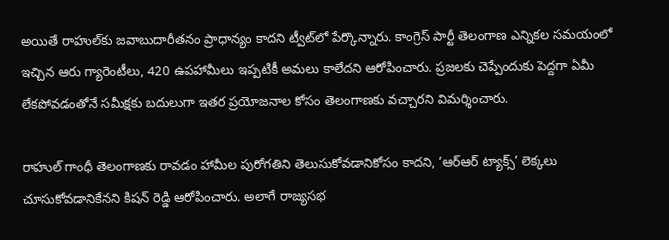అయితే రాహుల్‌కు జవాబుదారీతనం ప్రాధాన్యం కాదని ట్వీట్‌లో పేర్కొన్నారు. కాంగ్రెస్ పార్టీ తెలంగాణ ఎన్నికల సమయంలో ఇచ్చిన ఆరు గ్యారెంటీలు, 420 ఉపహామీలు ఇప్పటికీ అమలు కాలేదని ఆరోపించారు. ప్రజలకు చెప్పేందుకు పెద్దగా ఏమీ లేకపోవడంతోనే సమీక్షకు బదులుగా ఇతర ప్రయోజనాల కోసం తెలంగాణకు వచ్చారని విమర్శించారు.

రాహుల్ గాంధీ తెలంగాణకు రావడం హామీల పురోగతిని తెలుసుకోవడానికోసం కాదని, ‘ఆర్‌ఆర్ ట్యాక్స్’ లెక్కలు చూసుకోవడానికేనని కిషన్ రెడ్డి ఆరోపించారు. అలాగే రాజ్యసభ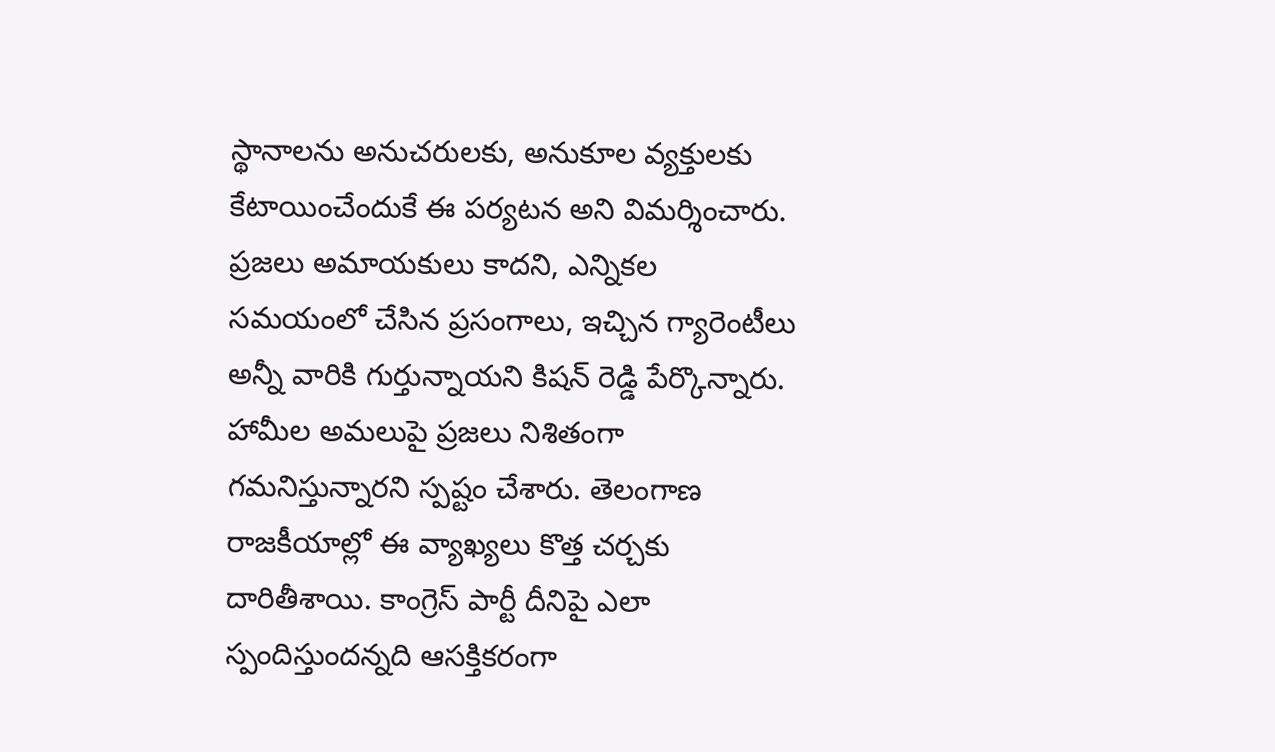స్థానాలను అనుచరులకు, అనుకూల వ్యక్తులకు కేటాయించేందుకే ఈ పర్యటన అని విమర్శించారు. ప్రజలు అమాయకులు కాదని, ఎన్నికల సమయంలో చేసిన ప్రసంగాలు, ఇచ్చిన గ్యారెంటీలు అన్నీ వారికి గుర్తున్నాయని కిషన్ రెడ్డి పేర్కొన్నారు. హామీల అమలుపై ప్రజలు నిశితంగా గమనిస్తున్నారని స్పష్టం చేశారు. తెలంగాణ రాజకీయాల్లో ఈ వ్యాఖ్యలు కొత్త చర్చకు దారితీశాయి. కాంగ్రెస్ పార్టీ దీనిపై ఎలా స్పందిస్తుందన్నది ఆసక్తికరంగా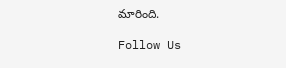మారింది.

Follow Us